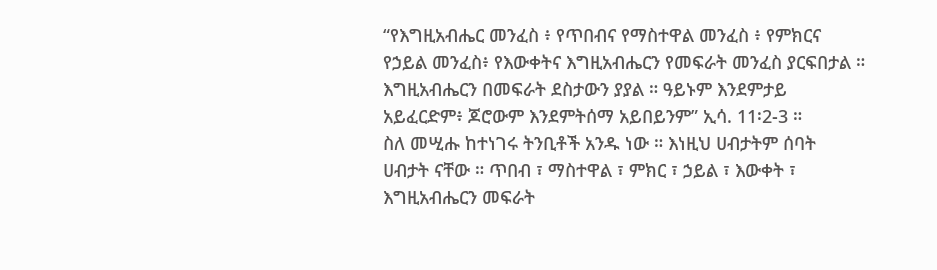“የእግዚአብሔር መንፈስ ፥ የጥበብና የማስተዋል መንፈስ ፥ የምክርና የኃይል መንፈስ፥ የእውቀትና እግዚአብሔርን የመፍራት መንፈስ ያርፍበታል ። እግዚአብሔርን በመፍራት ደስታውን ያያል ። ዓይኑም እንደምታይ አይፈርድም፥ ጆሮውም እንደምትሰማ አይበይንም” ኢሳ. 11፡2-3 ።
ስለ መሢሑ ከተነገሩ ትንቢቶች አንዱ ነው ። እነዚህ ሀብታትም ሰባት ሀብታት ናቸው ። ጥበብ ፣ ማስተዋል ፣ ምክር ፣ ኃይል ፣ እውቀት ፣ እግዚአብሔርን መፍራት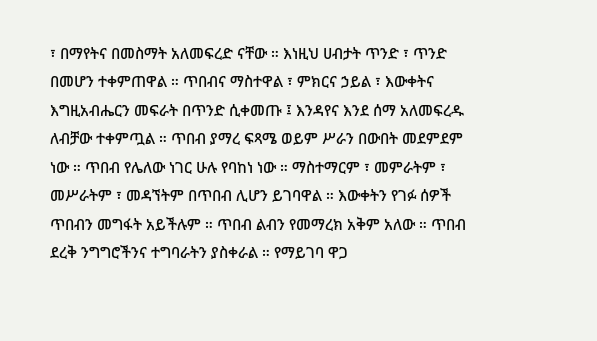፣ በማየትና በመስማት አለመፍረድ ናቸው ። እነዚህ ሀብታት ጥንድ ፣ ጥንድ በመሆን ተቀምጠዋል ። ጥበብና ማስተዋል ፣ ምክርና ኃይል ፣ እውቀትና እግዚአብሔርን መፍራት በጥንድ ሲቀመጡ ፤ እንዳየና እንደ ሰማ አለመፍረዱ ለብቻው ተቀምጧል ። ጥበብ ያማረ ፍጻሜ ወይም ሥራን በውበት መደምደም ነው ። ጥበብ የሌለው ነገር ሁሉ የባከነ ነው ። ማስተማርም ፣ መምራትም ፣ መሥራትም ፣ መዳኘትም በጥበብ ሊሆን ይገባዋል ። እውቀትን የገፉ ሰዎች ጥበብን መግፋት አይችሉም ። ጥበብ ልብን የመማረክ አቅም አለው ። ጥበብ ደረቅ ንግግሮችንና ተግባራትን ያስቀራል ። የማይገባ ዋጋ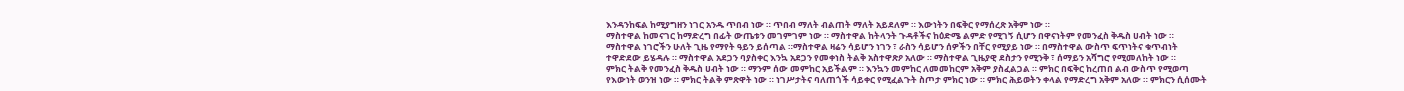እንዳንከፍል ከሚያግዘን ነገር አንዱ ጥበብ ነው ። ጥበብ ማለት ብልጠት ማለት አይደለም ። እውነትን በፍቅር የማሰረጽ አቅም ነው ።
ማስተዋል ከመናገር ከማድረግ በፊት ውጤቱን መገምገም ነው ። ማስተዋል ከትላንት ጉዳቶችና ከዕድሜ ልምድ የሚገኝ ሲሆን በዋናነትም የመንፈስ ቅዱስ ሀብት ነው ። ማስተዋል ነገሮችን ሁለት ጊዜ የማየት ዓይን ይሰጣል ።ማስተዋል ዛሬን ሳይሆን ነገን ፣ ራስን ሳይሆን ሰዎችን በቸር የሚያይ ነው ። በማስተዋል ውስጥ ፍጥነትና ቁጥብነት ተዋድደው ይሄዳሉ ። ማስተዋል አደጋን ባያስቀር እንኳ አደጋን የመቀነስ ትልቅ አስተዋጽዖ አለው ። ማስተዋል ጊዜያዊ ደስታን የሚንቅ ፣ ሰማይን አሻግሮ የሚመለከት ነው ።
ምክር ትልቅ የመንፈስ ቅዱስ ሀብት ነው ። ማንም ሰው መምከር አይችልም ። እንኳን መምከር ለመመከርም አቅም ያስፈልጋል ። ምክር በፍቅር ከረጠበ ልብ ውስጥ የሚወጣ የእውነት ወንዝ ነው ። ምክር ትልቅ ምጽዋት ነው ። ነገሥታትና ባለጠጎች ሳይቀር የሚፈልጉት ስጦታ ምክር ነው ። ምክር ሕይወትን ቀላል የማድረግ አቅም አለው ። ምክርን ሲሰሙት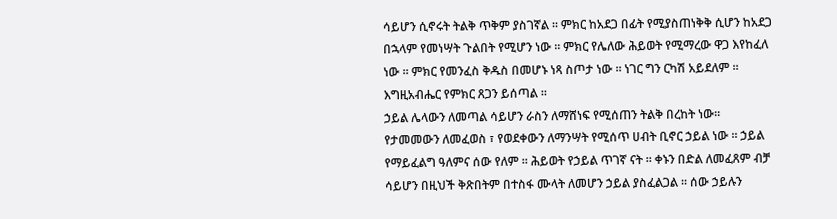ሳይሆን ሲኖሩት ትልቅ ጥቅም ያስገኛል ። ምክር ከአደጋ በፊት የሚያስጠነቅቅ ሲሆን ከአደጋ በኋላም የመነሣት ጉልበት የሚሆን ነው ። ምክር የሌለው ሕይወት የሚማረው ዋጋ እየከፈለ ነው ። ምክር የመንፈስ ቅዱስ በመሆኑ ነጻ ስጦታ ነው ። ነገር ግን ርካሽ አይደለም ። እግዚአብሔር የምክር ጸጋን ይሰጣል ።
ኃይል ሌላውን ለመጣል ሳይሆን ራስን ለማሸነፍ የሚሰጠን ትልቅ በረከት ነው። የታመመውን ለመፈወስ ፣ የወደቀውን ለማንሣት የሚሰጥ ሀብት ቢኖር ኃይል ነው ። ኃይል የማይፈልግ ዓለምና ሰው የለም ። ሕይወት የኃይል ጥገኛ ናት ። ቀኑን በድል ለመፈጸም ብቻ ሳይሆን በዚህች ቅጽበትም በተስፋ ሙላት ለመሆን ኃይል ያስፈልጋል ። ሰው ኃይሉን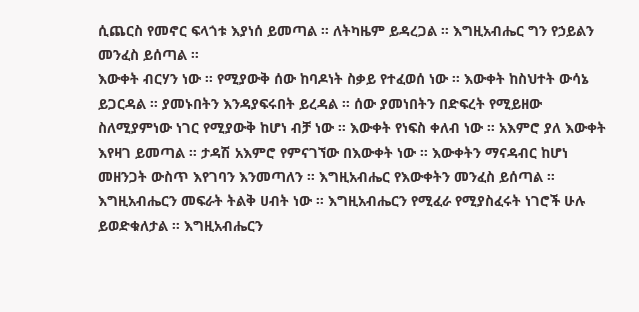ሲጨርስ የመኖር ፍላጎቱ እያነሰ ይመጣል ። ለትካዜም ይዳረጋል ። እግዚአብሔር ግን የኃይልን መንፈስ ይሰጣል ።
እውቀት ብርሃን ነው ። የሚያውቅ ሰው ከባዶነት ስቃይ የተፈወሰ ነው ። እውቀት ከስህተት ውሳኔ ይጋርዳል ። ያመኑበትን እንዳያፍሩበት ይረዳል ። ሰው ያመነበትን በድፍረት የሚይዘው ስለሚያምነው ነገር የሚያውቅ ከሆነ ብቻ ነው ። እውቀት የነፍስ ቀለብ ነው ። አእምሮ ያለ እውቀት እየዛገ ይመጣል ። ታዳሽ አእምሮ የምናገኘው በእውቀት ነው ። እውቀትን ማናዳብር ከሆነ መዘንጋት ውስጥ እየገባን እንመጣለን ። እግዚአብሔር የእውቀትን መንፈስ ይሰጣል ።
እግዚአብሔርን መፍራት ትልቅ ሀብት ነው ። እግዚአብሔርን የሚፈራ የሚያስፈሩት ነገሮች ሁሉ ይወድቁለታል ። እግዚአብሔርን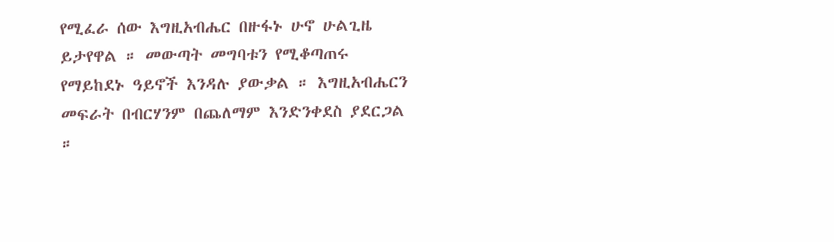የሚፈራ ሰው እግዚአብሔር በዙፋኑ ሁኖ ሁልጊዜ ይታየዋል ። መውጣት መግባቱን የሚቆጣጠሩ የማይከደኑ ዓይኖች እንዳሉ ያውቃል ። እግዚአብሔርን መፍራት በብርሃንም በጨለማም እንድንቀደስ ያደርጋል ።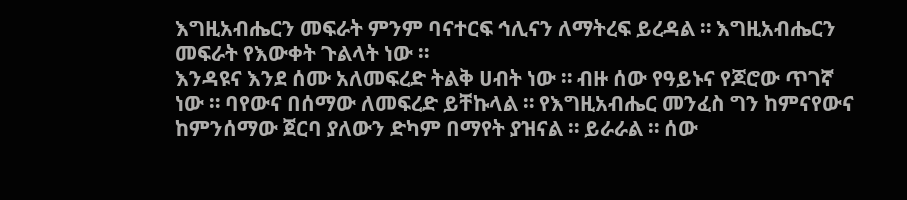እግዚአብሔርን መፍራት ምንም ባናተርፍ ኅሊናን ለማትረፍ ይረዳል ። እግዚአብሔርን መፍራት የእውቀት ጉልላት ነው ።
እንዳዩና እንደ ሰሙ አለመፍረድ ትልቅ ሀብት ነው ። ብዙ ሰው የዓይኑና የጆሮው ጥገኛ ነው ። ባየውና በሰማው ለመፍረድ ይቸኩላል ። የእግዚአብሔር መንፈስ ግን ከምናየውና ከምንሰማው ጀርባ ያለውን ድካም በማየት ያዝናል ። ይራራል ። ሰው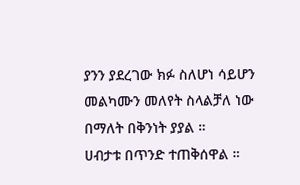ያንን ያደረገው ክፉ ስለሆነ ሳይሆን መልካሙን መለየት ስላልቻለ ነው በማለት በቅንነት ያያል ።
ሀብታቱ በጥንድ ተጠቅሰዋል ።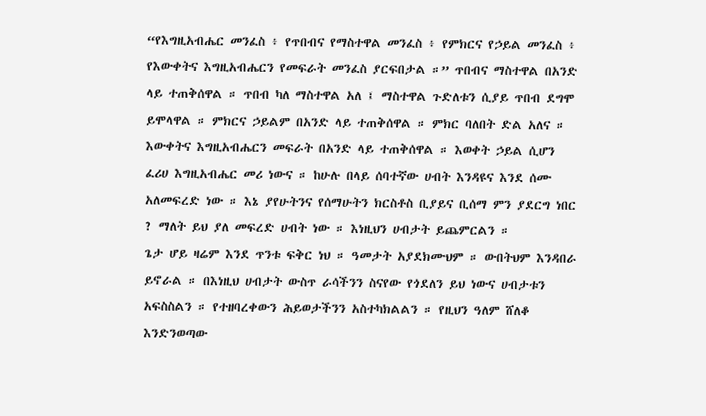“የእግዚአብሔር መንፈስ ፥ የጥበብና የማስተዋል መንፈስ ፥ የምክርና የኃይል መንፈስ ፥ የእውቀትና እግዚአብሔርን የመፍራት መንፈስ ያርፍበታል ።” ጥበብና ማስተዋል በአንድ ላይ ተጠቅሰዋል ። ጥበብ ካለ ማስተዋል አለ ፤ ማስተዋል ጉድለቱን ሲያይ ጥበብ ደግሞ ይሞላዋል ። ምክርና ኃይልም በአንድ ላይ ተጠቅሰዋል ። ምክር ባለበት ድል አለና ። እውቀትና እግዚአብሔርን መፍራት በአንድ ላይ ተጠቅሰዋል ። እወቀት ኃይል ሲሆን ፈሪሀ እግዚአብሔር መሪ ነውና ። ከሁሉ በላይ ሰባተኛው ሀብት እንዳዩና እንደ ሰሙ አለመፍረድ ነው ። እኔ ያየሁትንና የሰማሁትን ክርስቶስ ቢያይና ቢሰማ ምን ያደርግ ነበር ? ማለት ይህ ያለ መፍረድ ሀብት ነው ። እነዚህን ሀብታት ይጨምርልን ።
ጌታ ሆይ ዛሬም እንደ ጥንቱ ፍቅር ነህ ። ዓመታት አያደክሙህም ። ውበትህም እንዳበራ ይኖራል ። በእነዚህ ሀብታት ውስጥ ራሳችንን ስናየው የጎደለን ይህ ነውና ሀብታቱን አፍስስልን ። የተዘባረቀውን ሕይወታችንን አስተካክልልን ። የዚህን ዓለም ሸለቆ እንድንወጣው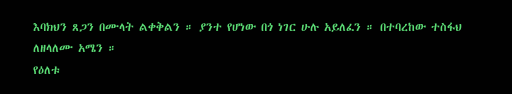እባክህን ጸጋን በሙላት ልቀቅልን ። ያንተ የሆነው በጎ ነገር ሁሉ አይለፈን ። በተባረከው ተስፋህ ለዘላለሙ አሜን ።
የዕለቱ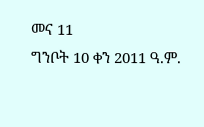መና 11
ግንቦት 10 ቀን 2011 ዓ.ም.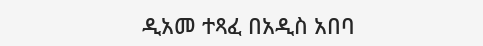ዲአመ ተጻፈ በአዲስ አበባ